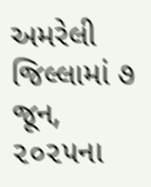અમરેલી જિલ્લામાં ૭ જૂન, ૨૦૨૫ના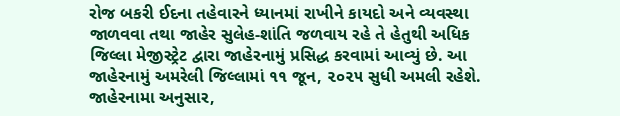રોજ બકરી ઈદના તહેવારને ધ્યાનમાં રાખીને કાયદો અને વ્યવસ્થા જાળવવા તથા જાહેર સુલેહ-શાંતિ જળવાય રહે તે હેતુથી અધિક જિલ્લા મેજીસ્ટ્રેટ દ્વારા જાહેરનામું પ્રસિદ્ધ કરવામાં આવ્યું છે. આ જાહેરનામું અમરેલી જિલ્લામાં ૧૧ જૂન, ૨૦૨૫ સુધી અમલી રહેશે. જાહેરનામા અનુસાર,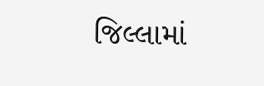જિલ્લામાં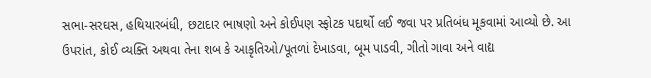સભા-સરઘસ, હથિયારબંધી, છટાદાર ભાષણો અને કોઈપણ સ્ફોટક પદાર્થો લઈ જવા પર પ્રતિબંધ મૂકવામાં આવ્યો છે. આ ઉપરાંત, કોઈ વ્યક્તિ અથવા તેના શબ કે આકૃતિઓ/પૂતળાં દેખાડવા, બૂમ પાડવી, ગીતો ગાવા અને વાદ્ય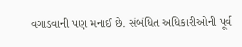વગાડવાની પણ મનાઈ છે. સંબંધિત અધિકારીઓની પૂર્વ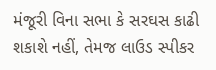મંજૂરી વિના સભા કે સરઘસ કાઢી શકાશે નહીં, તેમજ લાઉડ સ્પીકર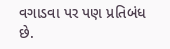વગાડવા પર પણ પ્રતિબંધ છે.